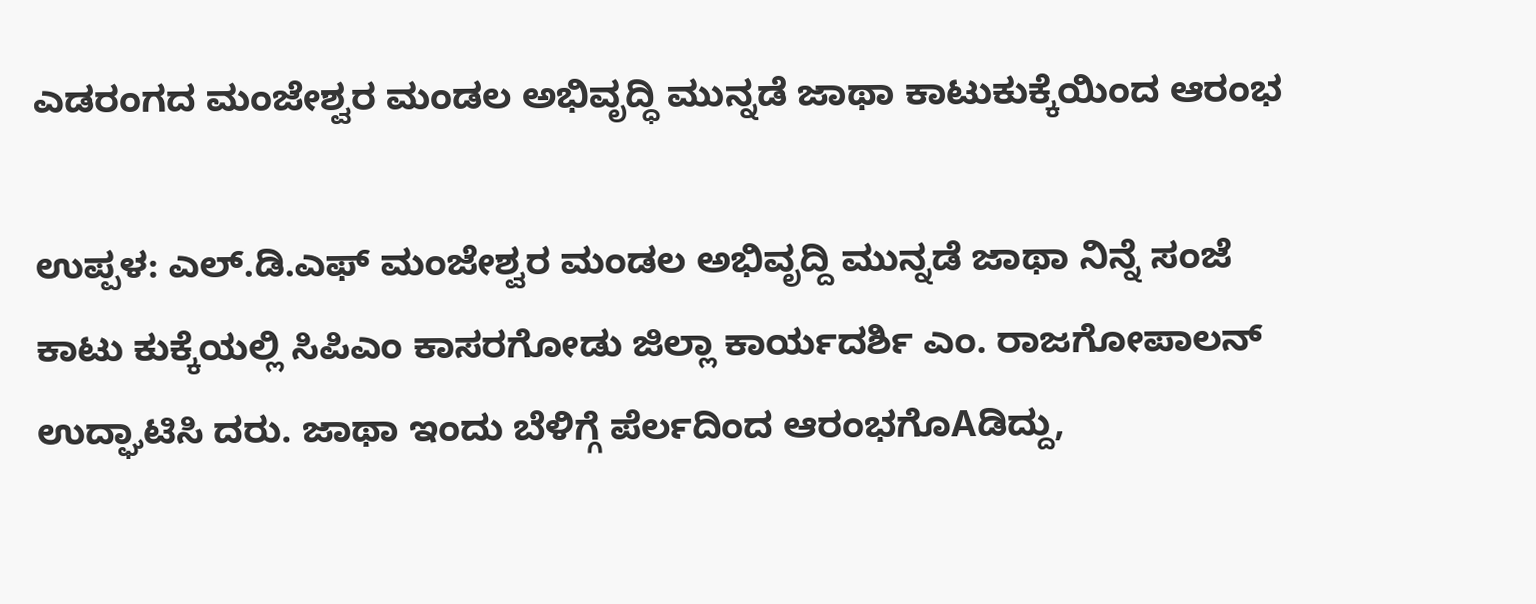ಎಡರಂಗದ ಮಂಜೇಶ್ವರ ಮಂಡಲ ಅಭಿವೃದ್ಧಿ ಮುನ್ನಡೆ ಜಾಥಾ ಕಾಟುಕುಕ್ಕೆಯಿಂದ ಆರಂಭ

ಉಪ್ಪಳ: ಎಲ್.ಡಿ.ಎಫ್ ಮಂಜೇಶ್ವರ ಮಂಡಲ ಅಭಿವೃದ್ದಿ ಮುನ್ನಡೆ ಜಾಥಾ ನಿನ್ನೆ ಸಂಜೆ ಕಾಟು ಕುಕ್ಕೆಯಲ್ಲಿ ಸಿಪಿಎಂ ಕಾಸರಗೋಡು ಜಿಲ್ಲಾ ಕಾರ್ಯದರ್ಶಿ ಎಂ. ರಾಜಗೋಪಾಲನ್ ಉದ್ಘಾಟಿಸಿ ದರು. ಜಾಥಾ ಇಂದು ಬೆಳಿಗ್ಗೆ ಪೆರ್ಲದಿಂದ ಆರಂಭಗೊAಡಿದ್ದು,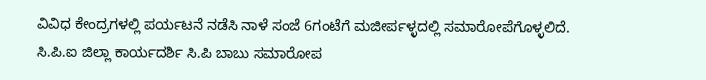ವಿವಿಧ ಕೇಂದ್ರಗಳಲ್ಲಿ ಪರ್ಯಟನೆ ನಡೆಸಿ ನಾಳೆ ಸಂಜೆ 6ಗಂಟೆಗೆ ಮಜೀರ್ಪಳ್ಳದಲ್ಲಿ ಸಮಾರೋಪೆಗೊಳ್ಳಲಿದೆ. ಸಿ.ಪಿ.ಐ ಜಿಲ್ಲಾ ಕಾರ್ಯದರ್ಶಿ ಸಿ.ಪಿ ಬಾಬು ಸಮಾರೋಪ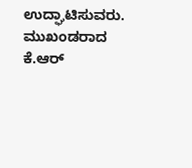ಉದ್ಘಾಟಿಸುವರು. ಮುಖಂಡರಾದ ಕೆ.ಆರ್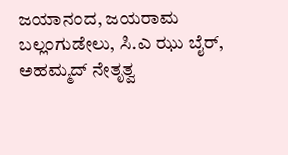ಜಯಾನಂದ, ಜಯರಾಮ ಬಲ್ಲಂಗುಡೇಲು, ಸಿ.ಎ ಝು ಬೈರ್, ಅಹಮ್ಮದ್ ನೇತೃತ್ವ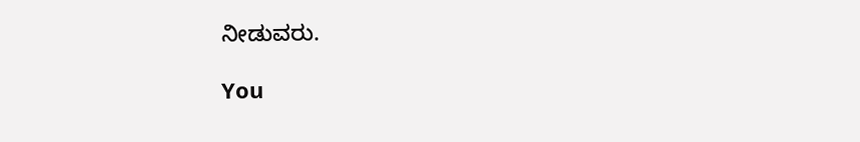ನೀಡುವರು.

You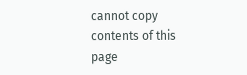cannot copy contents of this page